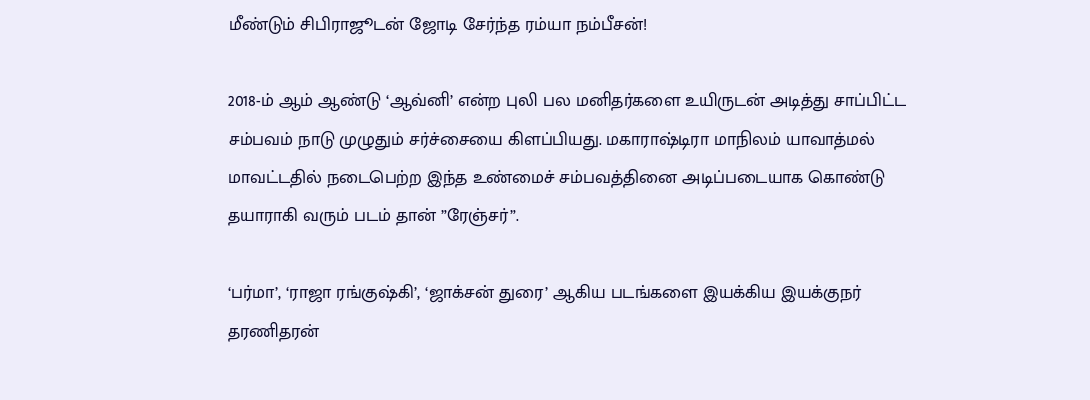மீண்டும் சிபிராஜூடன் ஜோடி சேர்ந்த ரம்யா நம்பீசன்!

2018-ம் ஆம் ஆண்டு ‘ஆவ்னி’ என்ற புலி பல மனிதர்களை உயிருடன் அடித்து சாப்பிட்ட சம்பவம் நாடு முழுதும் சர்ச்சையை கிளப்பியது. மகாராஷ்டிரா மாநிலம் யாவாத்மல் மாவட்டதில் நடைபெற்ற இந்த உண்மைச் சம்பவத்தினை அடிப்படையாக கொண்டு தயாராகி வரும் படம் தான் ”ரேஞ்சர்”.

‘பர்மா’, ‘ராஜா ரங்குஷ்கி’, ‘ஜாக்சன் துரை’ ஆகிய படங்களை இயக்கிய இயக்குநர் தரணிதரன்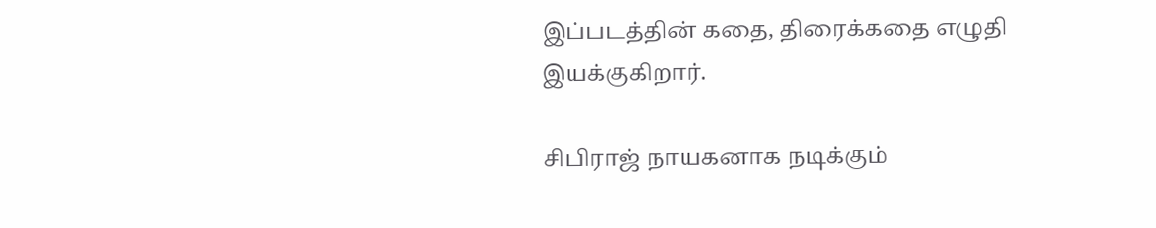இப்படத்தின் கதை, திரைக்கதை எழுதி இயக்குகிறார்.

சிபிராஜ் நாயகனாக நடிக்கும்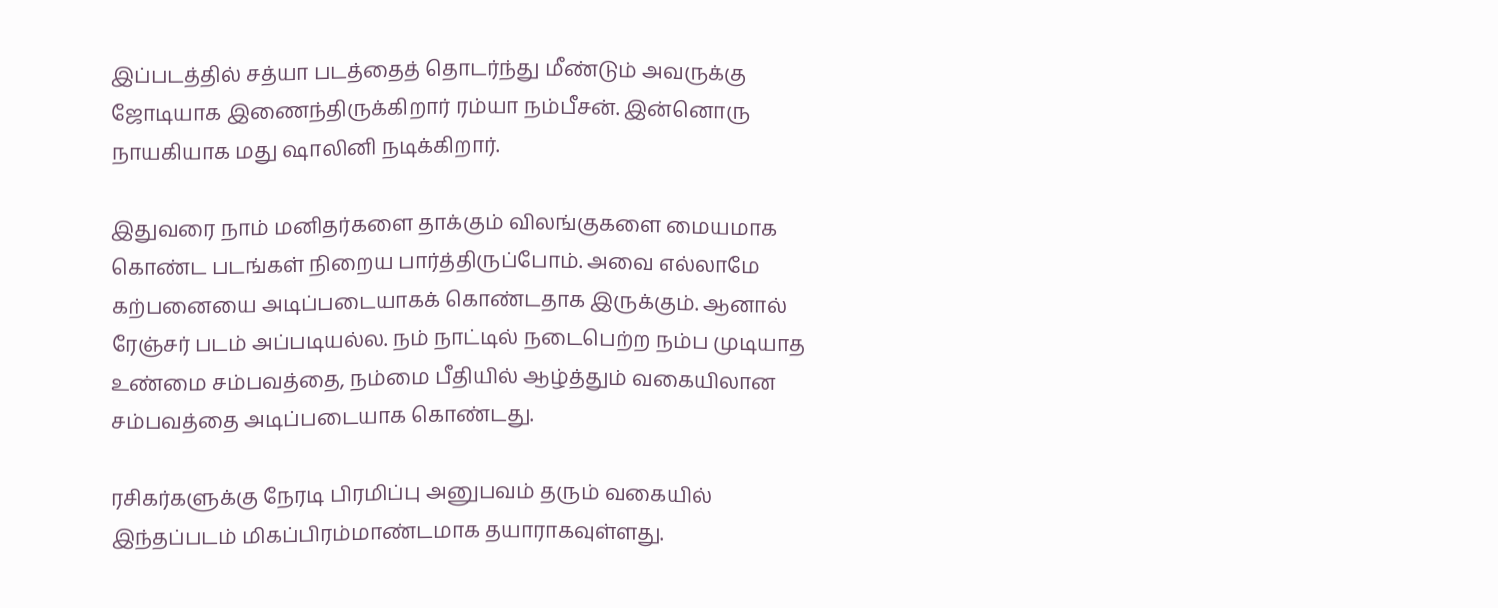இப்படத்தில் சத்யா படத்தைத் தொடர்ந்து மீண்டும் அவருக்கு ஜோடியாக இணைந்திருக்கிறார் ரம்யா நம்பீசன். இன்னொரு நாயகியாக மது ஷாலினி நடிக்கிறார்.

இதுவரை நாம் மனிதர்களை தாக்கும் விலங்குகளை மையமாக கொண்ட படங்கள் நிறைய பார்த்திருப்போம். அவை எல்லாமே கற்பனையை அடிப்படையாகக் கொண்டதாக இருக்கும். ஆனால் ரேஞ்சர் படம் அப்படியல்ல. நம் நாட்டில் நடைபெற்ற நம்ப முடியாத உண்மை சம்பவத்தை, நம்மை பீதியில் ஆழ்த்தும் வகையிலான சம்பவத்தை அடிப்படையாக கொண்டது.

ரசிகர்களுக்கு நேரடி பிரமிப்பு அனுபவம் தரும் வகையில் இந்தப்படம் மிகப்பிரம்மாண்டமாக தயாராகவுள்ளது.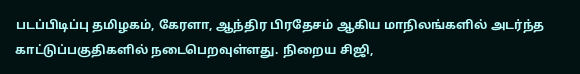படப்பிடிப்பு தமிழகம், கேரளா, ஆந்திர பிரதேசம் ஆகிய மாநிலங்களில் அடர்ந்த காட்டுப்பகுதிகளில் நடைபெறவுள்ளது. நிறைய சிஜி,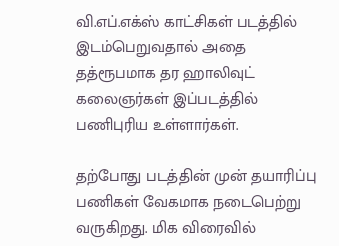வி.எப்.எக்ஸ் காட்சிகள் படத்தில் இடம்பெறுவதால் அதை தத்ரூபமாக தர ஹாலிவுட் கலைஞர்கள் இப்படத்தில் பணிபுரிய உள்ளார்கள்.

தற்போது படத்தின் முன் தயாரிப்பு பணிகள் வேகமாக நடைபெற்று வருகிறது. மிக விரைவில்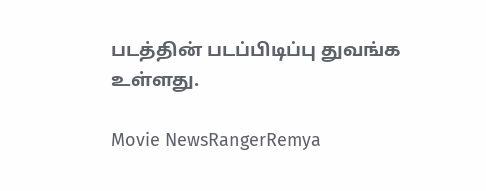படத்தின் படப்பிடிப்பு துவங்க உள்ளது.

Movie NewsRangerRemya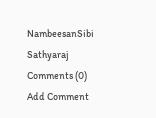NambeesanSibi Sathyaraj
Comments (0)
Add Comment